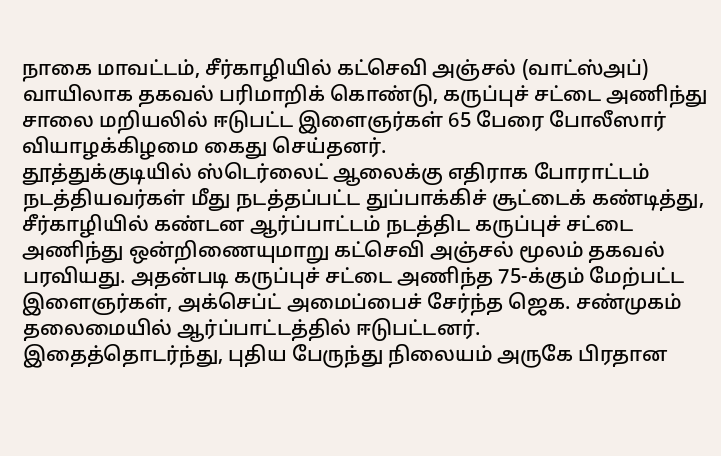நாகை மாவட்டம், சீர்காழியில் கட்செவி அஞ்சல் (வாட்ஸ்அப்) வாயிலாக தகவல் பரிமாறிக் கொண்டு, கருப்புச் சட்டை அணிந்து சாலை மறியலில் ஈடுபட்ட இளைஞர்கள் 65 பேரை போலீஸார் வியாழக்கிழமை கைது செய்தனர்.
தூத்துக்குடியில் ஸ்டெர்லைட் ஆலைக்கு எதிராக போராட்டம் நடத்தியவர்கள் மீது நடத்தப்பட்ட துப்பாக்கிச் சூட்டைக் கண்டித்து, சீர்காழியில் கண்டன ஆர்ப்பாட்டம் நடத்திட கருப்புச் சட்டை அணிந்து ஒன்றிணையுமாறு கட்செவி அஞ்சல் மூலம் தகவல் பரவியது. அதன்படி கருப்புச் சட்டை அணிந்த 75-க்கும் மேற்பட்ட இளைஞர்கள், அக்செப்ட் அமைப்பைச் சேர்ந்த ஜெக. சண்முகம் தலைமையில் ஆர்ப்பாட்டத்தில் ஈடுபட்டனர்.
இதைத்தொடர்ந்து, புதிய பேருந்து நிலையம் அருகே பிரதான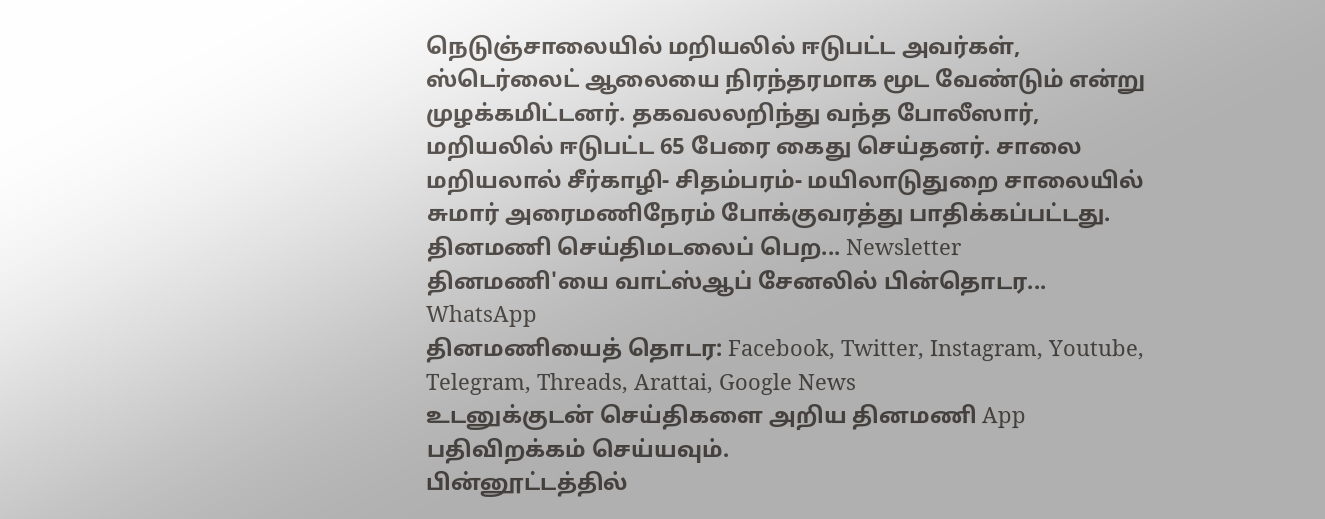நெடுஞ்சாலையில் மறியலில் ஈடுபட்ட அவர்கள், ஸ்டெர்லைட் ஆலையை நிரந்தரமாக மூட வேண்டும் என்று முழக்கமிட்டனர். தகவலலறிந்து வந்த போலீஸார், மறியலில் ஈடுபட்ட 65 பேரை கைது செய்தனர். சாலை மறியலால் சீர்காழி- சிதம்பரம்- மயிலாடுதுறை சாலையில் சுமார் அரைமணிநேரம் போக்குவரத்து பாதிக்கப்பட்டது.
தினமணி செய்திமடலைப் பெற... Newsletter
தினமணி'யை வாட்ஸ்ஆப் சேனலில் பின்தொடர... WhatsApp
தினமணியைத் தொடர: Facebook, Twitter, Instagram, Youtube, Telegram, Threads, Arattai, Google News
உடனுக்குடன் செய்திகளை அறிய தினமணி App பதிவிறக்கம் செய்யவும்.
பின்னூட்டத்தில்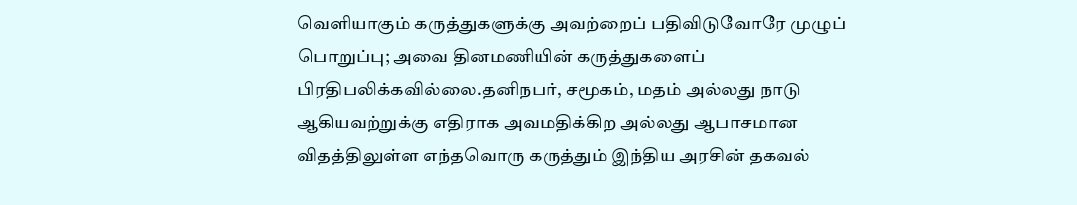வெளியாகும் கருத்துகளுக்கு அவற்றைப் பதிவிடுவோரே முழுப் பொறுப்பு; அவை தினமணியின் கருத்துகளைப் பிரதிபலிக்கவில்லை.தனிநபர், சமூகம், மதம் அல்லது நாடு ஆகியவற்றுக்கு எதிராக அவமதிக்கிற அல்லது ஆபாசமான விதத்திலுள்ள எந்தவொரு கருத்தும் இந்திய அரசின் தகவல்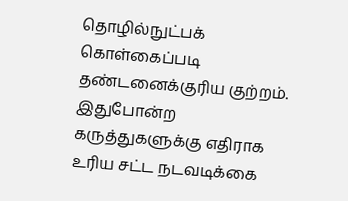தொழில்நுட்பக் கொள்கைப்படி தண்டனைக்குரிய குற்றம். இதுபோன்ற கருத்துகளுக்கு எதிராக உரிய சட்ட நடவடிக்கை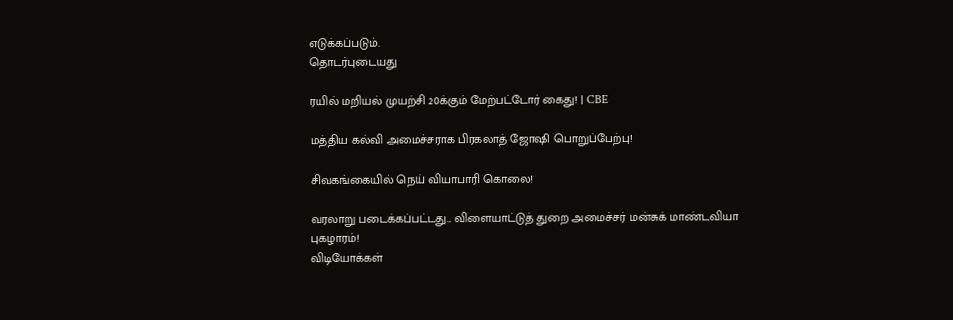எடுக்கப்படும்.
தொடர்புடையது

ரயில் மறியல் முயற்சி 20க்கும் மேற்பட்டோர் கைது! | CBE

மத்திய கல்வி அமைச்சராக பிரகலாத் ஜோஷி பொறுப்பேற்பு!

சிவகங்கையில் நெய் வியாபாரி கொலை!

வரலாறு படைக்கப்பட்டது... விளையாட்டுத் துறை அமைச்சர் மன்சுக் மாண்டவியா புகழாரம்!
விடியோக்கள்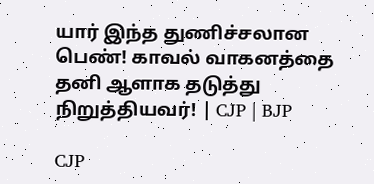யார் இந்த துணிச்சலான பெண்! காவல் வாகனத்தை தனி ஆளாக தடுத்து நிறுத்தியவர்! | CJP | BJP

CJP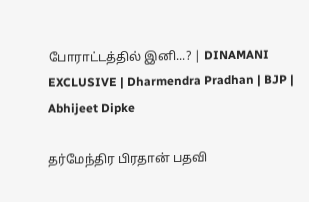போராட்டத்தில் இனி...? | DINAMANI EXCLUSIVE | Dharmendra Pradhan | BJP | Abhijeet Dipke

தர்மேந்திர பிரதான் பதவி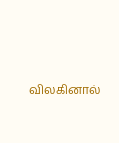விலகினால்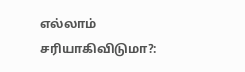எல்லாம் சரியாகிவிடுமா?: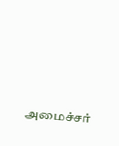அமைச்சர்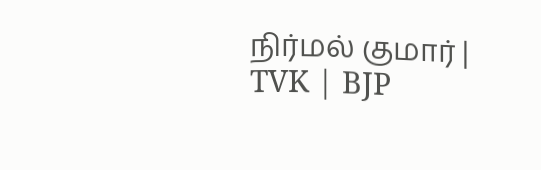நிர்மல் குமார் | TVK | BJP